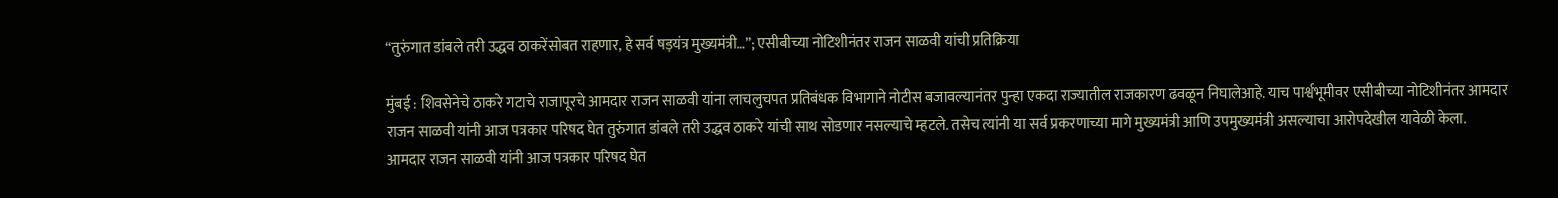“तुरुंगात डांबले तरी उद्धव ठाकरेंसोबत राहणार, हे सर्व षड़यंत्र मुख्यमंत्री…”; एसीबीच्या नोटिशीनंतर राजन साळवी यांची प्रतिक्रिया

मुंबई : शिवसेनेचे ठाकरे गटाचे राजापूरचे आमदार राजन साळवी यांना लाचलुचपत प्रतिबंधक विभागाने नोटीस बजावल्यानंतर पुन्हा एकदा राज्यातील राजकारण ढवळून निघालेआहे. याच पार्श्वभूमीवर एसीबीच्या नोटिशीनंतर आमदार राजन साळवी यांनी आज पत्रकार परिषद घेत तुरुंगात डांबले तरी उद्धव ठाकरे यांची साथ सोडणार नसल्याचे म्हटले. तसेच त्यांनी या सर्व प्रकरणाच्या मागे मुख्यमंत्री आणि उपमुख्यमंत्री असल्याचा आरोपदेखील यावेळी केला.
आमदार राजन साळवी यांनी आज पत्रकार परिषद घेत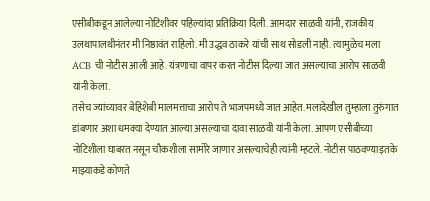एसीबीकडून आलेल्या नोटिशीवर पहिल्यांदा प्रतिक्रिया दिली. आमदार साळवी यांनी, राजकीय उलथापालथीनंतर मी निष्ठावंत राहिलो. मी उद्धव ठाकरे यांची साथ सोडली नाही. त्यामुळेच मला ACB ची नोटीस आली आहे. यंत्रणाचा वापर करत नोटीस दिल्या जात असल्याचा आरोप साळवी यांनी केला.
तसेच ज्यांच्यावर बेहिशेबी मालमत्ताचा आरोप ते भाजपमध्ये जात आहेत. मलादेखील तुम्हाला तुरुंगात डांबणार अशा धमक्या देण्यात आल्या असल्याचा दावा साळवी यांनी केला. आपण एसीबीच्या नोटिशीला घाबरत नसून चौकशीला सामोरे जाणार असल्याचेही त्यांनी म्हटले. नोटीस पाठवण्याइतके माझ्याकडे कोणते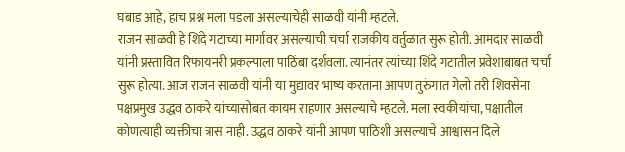घबाड आहे, हाच प्रश्न मला पडला असल्याचेही साळवी यांनी म्हटले.
राजन साळवी हे शिंदे गटाच्या मार्गावर असल्याची चर्चा राजकीय वर्तुळात सुरू होती. आमदार साळवी यांनी प्रस्तावित रिफायनरी प्रकल्पाला पाठिंबा दर्शवला. त्यानंतर त्यांच्या शिंदे गटातील प्रवेशाबाबत चर्चा सुरू होत्या. आज राजन साळवी यांनी या मुद्यावर भाष्य करताना आपण तुरुंगात गेलो तरी शिवसेना पक्षप्रमुख उद्धव ठाकरे यांच्यासोबत कायम राहणार असल्याचे म्हटले. मला स्वकीयांचा, पक्षातील कोणत्याही व्यक्तीचा त्रास नाही. उद्धव ठाकरे यांनी आपण पाठिशी असल्याचे आश्वासन दिले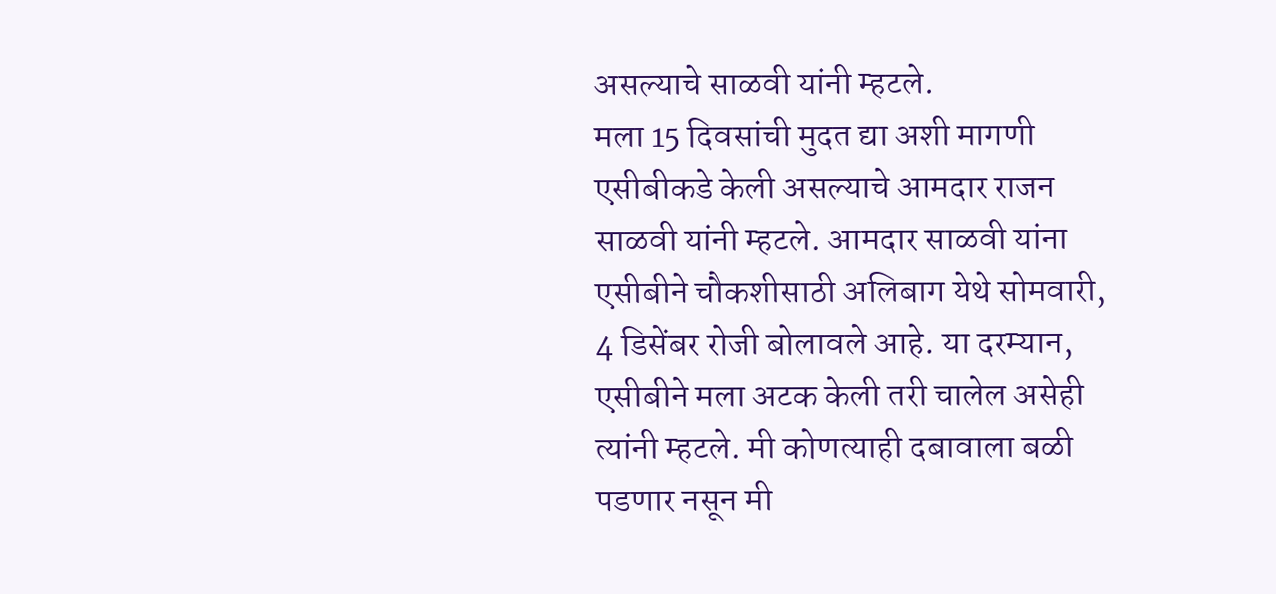असल्याचे साळवी यांनी म्हटले.
मला 15 दिवसांची मुदत द्या अशी मागणी एसीबीकडे केली असल्याचे आमदार राजन साळवी यांनी म्हटले. आमदार साळवी यांना एसीबीने चौकशीसाठी अलिबाग येथे सोमवारी, 4 डिसेंबर रोजी बोलावले आहे. या दरम्यान, एसीबीने मला अटक केली तरी चालेल असेही त्यांनी म्हटले. मी कोणत्याही दबावाला बळी पडणार नसून मी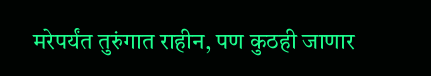मरेपर्यंत तुरुंगात राहीन, पण कुठही जाणार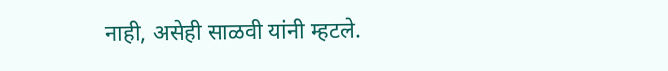नाही, असेही साळवी यांनी म्हटले.